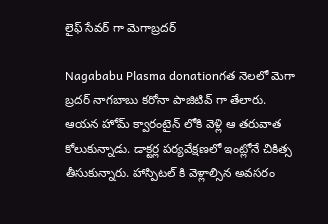లైఫ్ సేవర్ గా మెగాబ్రదర్

Nagababu Plasma donationగత నెలలో మెగా బ్రదర్ నాగబాబు కరోనా పాజిటివ్ గా తేలారు. ఆయన హోమ్ క్వారంటైన్ లోకి వెళ్లి ఆ తరువాత కోలుకున్నాడు. డాక్టర్ల పర్యవేక్షణలో ఇంట్లోనే చికిత్స తీసుకున్నారు. హాస్పిటల్ కి వెళ్లాల్సిన అవసరం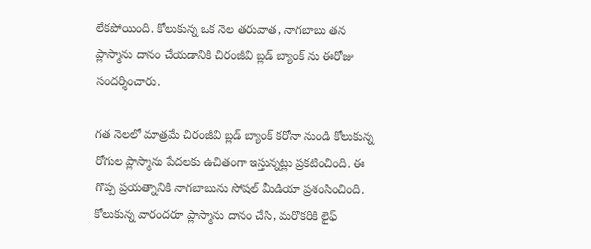లేకపోయింది. కోలుకున్న ఒక నెల తరువాత, నాగబాబు తన ప్లాస్మాను దానం చేయడానికి చిరంజీవి బ్లడ్ బ్యాంక్ ను ఈరోజు సందర్శించారు.

గత నెలలో మాత్రమే చిరంజీవి బ్లడ్ బ్యాంక్ కరోనా నుండి కోలుకున్న రోగుల ప్లాస్మాను పేదలకు ఉచితంగా ఇస్తున్నట్లు ప్రకటించింది. ఈ గొప్ప ప్రయత్నానికి నాగబాబును సోషల్ మీడియా ప్రశంసించింది. కోలుకున్న వారందరూ ప్లాస్మాను దానం చేసి, మరొకరికి లైఫ్‌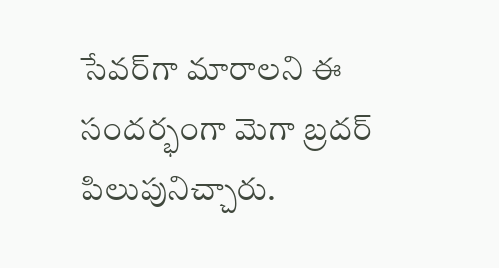సేవర్‌గా మారాలని ఈ సందర్భంగా మెగా బ్రదర్ పిలుపునిచ్చారు.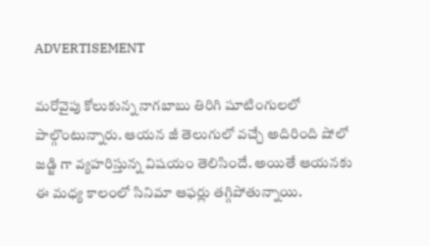ADVERTISEMENT

మరోవైపు కోలుకున్న నాగబాబు తిరిగి షూటింగులలో పాల్గొంటున్నారు. ఆయన జీ తెలుగులో వచ్చే అదిరింది షోలో జడ్జి గా వ్యహరిస్తున్న విషయం తెలిసిందే. అయితే ఆయనకు ఈ మధ్య కాలంలో సినిమా ఆఫర్లు తగ్గిపోతున్నాయి.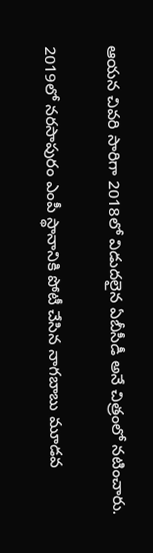ఆయన చివరి సారిగా 2018లో విడుదలైన ఏబీసీడీ అనే చిత్రంలో నటించారు.

2019లో నరసాపురం ఎంపీ స్థానానికి పోటీ చేసిన నాగబాబు మూడవ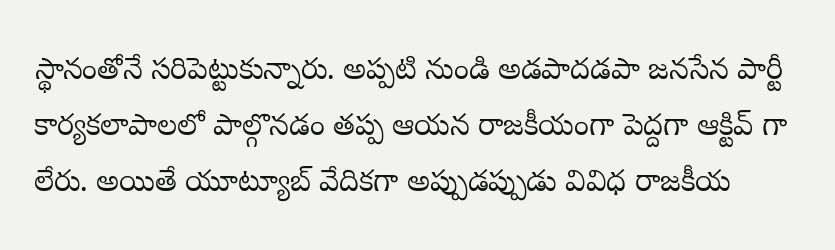స్థానంతోనే సరిపెట్టుకున్నారు. అప్పటి నుండి అడపాదడపా జనసేన పార్టీ కార్యకలాపాలలో పాల్గొనడం తప్ప ఆయన రాజకీయంగా పెద్దగా ఆక్టివ్ గా లేరు. అయితే యూట్యూబ్ వేదికగా అప్పుడప్పుడు వివిధ రాజకీయ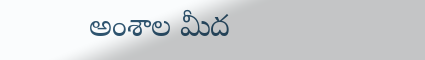అంశాల మీద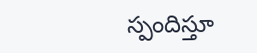స్పందిస్తూ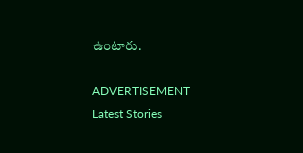ఉంటారు.

ADVERTISEMENT
Latest Stories